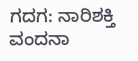ಗದಗ: ನಾರಿಶಕ್ತಿ ವಂದನಾ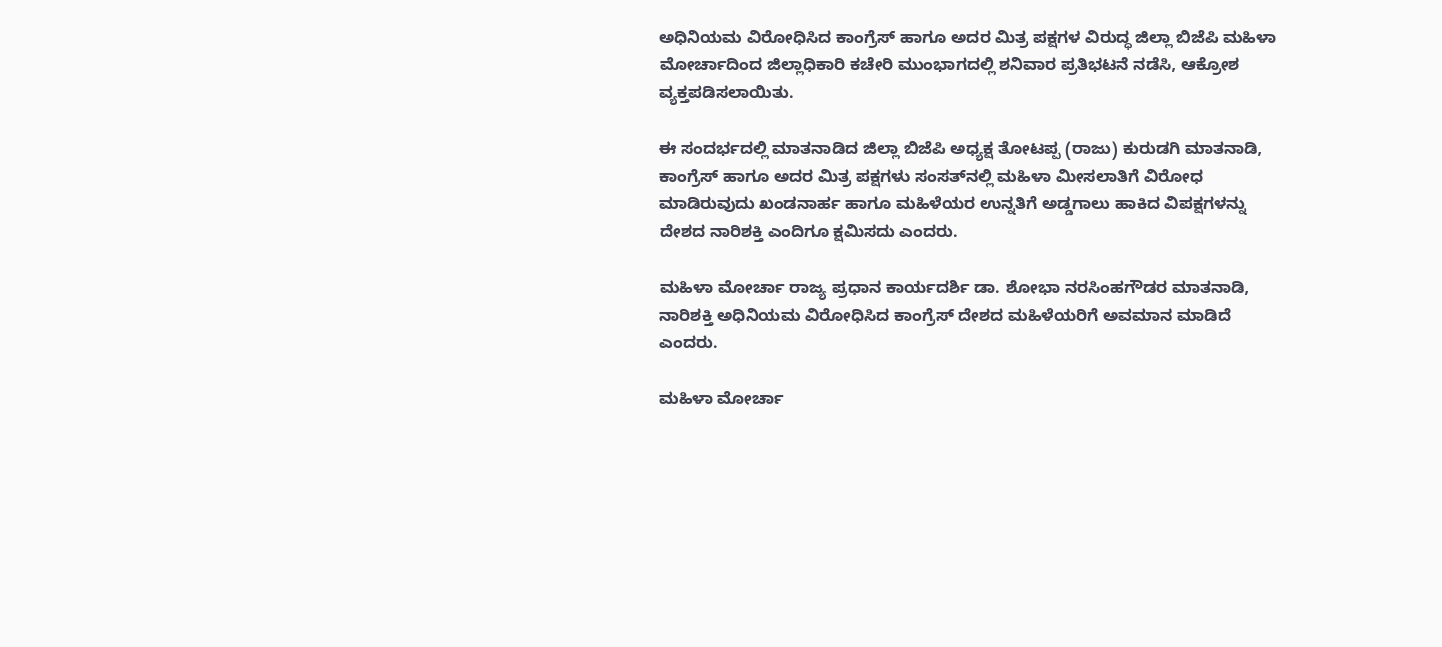ಅಧಿನಿಯಮ ವಿರೋಧಿಸಿದ ಕಾಂಗ್ರೆಸ್ ಹಾಗೂ ಅದರ ಮಿತ್ರ ಪಕ್ಷಗಳ ವಿರುದ್ಧ ಜಿಲ್ಲಾ ಬಿಜೆಪಿ ಮಹಿಳಾ ಮೋರ್ಚಾದಿಂದ ಜಿಲ್ಲಾಧಿಕಾರಿ ಕಚೇರಿ ಮುಂಭಾಗದಲ್ಲಿ ಶನಿವಾರ ಪ್ರತಿಭಟನೆ ನಡೆಸಿ, ಆಕ್ರೋಶ ವ್ಯಕ್ತಪಡಿಸಲಾಯಿತು.

ಈ ಸಂದರ್ಭದಲ್ಲಿ ಮಾತನಾಡಿದ ಜಿಲ್ಲಾ ಬಿಜೆಪಿ ಅಧ್ಯಕ್ಷ ತೋಟಪ್ಪ (ರಾಜು) ಕುರುಡಗಿ ಮಾತನಾಡಿ, ಕಾಂಗ್ರೆಸ್‌ ಹಾಗೂ ಅದರ ಮಿತ್ರ ಪಕ್ಷಗಳು ಸಂಸತ್‌ನಲ್ಲಿ ಮಹಿಳಾ ಮೀಸಲಾತಿಗೆ ವಿರೋಧ ಮಾಡಿರುವುದು ಖಂಡನಾರ್ಹ ಹಾಗೂ ಮಹಿಳೆಯರ ಉನ್ನತಿಗೆ ಅಡ್ಡಗಾಲು ಹಾಕಿದ ವಿಪಕ್ಷಗಳನ್ನು ದೇಶದ ನಾರಿಶಕ್ತಿ ಎಂದಿಗೂ ಕ್ಷಮಿಸದು ಎಂದರು.

ಮಹಿಳಾ ಮೋರ್ಚಾ ರಾಜ್ಯ ಪ್ರಧಾನ ಕಾರ್ಯದರ್ಶಿ ಡಾ. ಶೋಭಾ ನರಸಿಂಹಗೌಡರ ಮಾತನಾಡಿ, ನಾರಿಶಕ್ತಿ ಅಧಿನಿಯಮ ವಿರೋಧಿಸಿದ ಕಾಂಗ್ರೆಸ್ ದೇಶದ ಮಹಿಳೆಯರಿಗೆ ಅವಮಾನ ಮಾಡಿದೆ ಎಂದರು.

ಮಹಿಳಾ ಮೋರ್ಚಾ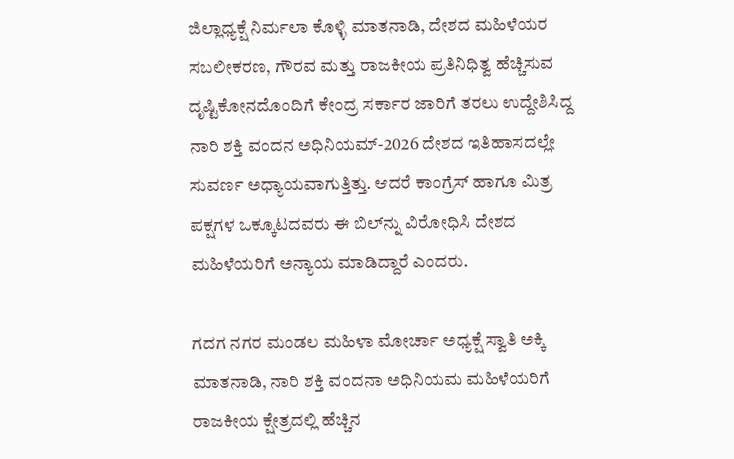ಜಿಲ್ಲಾಧ್ಯಕ್ಷೆ ನಿರ್ಮಲಾ ಕೊಳ್ಳಿ ಮಾತನಾಡಿ, ದೇಶದ ಮಹಿಳೆಯರ ಸಬಲೀಕರಣ, ಗೌರವ ಮತ್ತು ರಾಜಕೀಯ ಪ್ರತಿನಿಧಿತ್ವ ಹೆಚ್ಚಿಸುವ ದೃಷ್ಟಿಕೋನದೊಂದಿಗೆ ಕೇಂದ್ರ ಸರ್ಕಾರ ಜಾರಿಗೆ ತರಲು ಉದ್ದೇಶಿಸಿದ್ದ ನಾರಿ ಶಕ್ತಿ ವಂದನ ಅಧಿನಿಯಮ್-2026 ದೇಶದ ಇತಿಹಾಸದಲ್ಲೇ ಸುವರ್ಣ ಅಧ್ಯಾಯವಾಗುತ್ತಿತ್ತು. ಆದರೆ ಕಾಂಗ್ರೆಸ್ ಹಾಗೂ ಮಿತ್ರ ಪಕ್ಷಗಳ ಒಕ್ಕೂಟದವರು ಈ ಬಿಲ್‌ನ್ನು ವಿರೋಧಿಸಿ ದೇಶದ ಮಹಿಳೆಯರಿಗೆ ಅನ್ಯಾಯ ಮಾಡಿದ್ದಾರೆ ಎಂದರು.

ಗದಗ ನಗರ ಮಂಡಲ ಮಹಿಳಾ ಮೋರ್ಚಾ ಅಧ್ಯಕ್ಷೆ ಸ್ವಾತಿ ಅಕ್ಕಿ ಮಾತನಾಡಿ, ನಾರಿ ಶಕ್ತಿ ವಂದನಾ ಅಧಿನಿಯಮ ಮಹಿಳೆಯರಿಗೆ ರಾಜಕೀಯ ಕ್ಷೇತ್ರದಲ್ಲಿ ಹೆಚ್ಚಿನ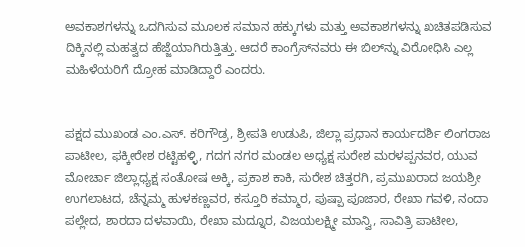ಅವಕಾಶಗಳನ್ನು ಒದಗಿಸುವ ಮೂಲಕ ಸಮಾನ ಹಕ್ಕುಗಳು ಮತ್ತು ಅವಕಾಶಗಳನ್ನು ಖಚಿತಪಡಿಸುವ ದಿಕ್ಕಿನಲ್ಲಿ ಮಹತ್ವದ ಹೆಜ್ಜೆಯಾಗಿರುತ್ತಿತ್ತು. ಆದರೆ ಕಾಂಗ್ರೆಸ್‌ನವರು ಈ ಬಿಲ್‌ನ್ನು ವಿರೋಧಿಸಿ ಎಲ್ಲ ಮಹಿಳೆಯರಿಗೆ ದ್ರೋಹ ಮಾಡಿದ್ದಾರೆ ಎಂದರು.


ಪಕ್ಷದ ಮುಖಂಡ ಎಂ.ಎಸ್. ಕರಿಗೌಡ್ರ, ಶ್ರೀಪತಿ ಉಡುಪಿ, ಜಿಲ್ಲಾ ಪ್ರಧಾನ ಕಾರ್ಯದರ್ಶಿ ಲಿಂಗರಾಜ ಪಾಟೀಲ, ಫಕ್ಕೀರೇಶ ರಟ್ಟಿಹಳ್ಳಿ, ಗದಗ ನಗರ ಮಂಡಲ ಅಧ್ಯಕ್ಷ ಸುರೇಶ ಮರಳಪ್ಪನವರ, ಯುವ ಮೋರ್ಚಾ ಜಿಲ್ಲಾಧ್ಯಕ್ಷ ಸಂತೋಷ ಅಕ್ಕಿ, ಪ್ರಕಾಶ ಕಾಕಿ, ಸುರೇಶ ಚಿತ್ತರಗಿ, ಪ್ರಮುಖರಾದ ಜಯಶ್ರೀ ಉಗಲಾಟದ, ಚೆನ್ನಮ್ಮ ಹುಳಕಣ್ಣವರ, ಕಸ್ತೂರಿ ಕಮ್ಮಾರ, ಪುಷ್ಪಾ ಪೂಜಾರ, ರೇಖಾ ಗವಳಿ, ನಂದಾ ಪಲ್ಲೇದ, ಶಾರದಾ ದಳವಾಯಿ, ರೇಖಾ ಮದ್ನೂರ, ವಿಜಯಲಕ್ಷ್ಮೀ ಮಾನ್ವಿ, ಸಾವಿತ್ರಿ ಪಾಟೀಲ,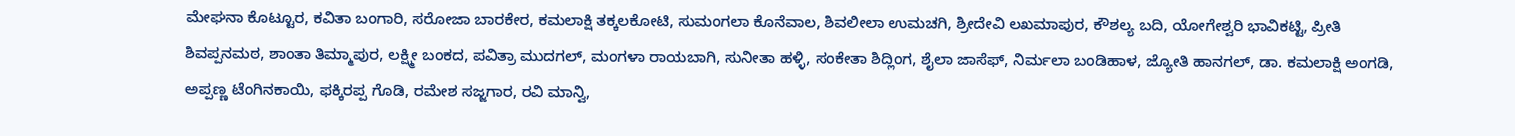ಮೇಘನಾ ಕೊಟ್ಟೂರ, ಕವಿತಾ ಬಂಗಾರಿ, ಸರೋಜಾ ಬಾರಕೇರ, ಕಮಲಾಕ್ಷಿ ತಕ್ಕಲಕೋಟಿ, ಸುಮಂಗಲಾ ಕೊನೆವಾಲ, ಶಿವಲೀಲಾ ಉಮಚಗಿ, ಶ್ರೀದೇವಿ ಲಖಮಾಪುರ, ಕೌಶಲ್ಯ ಬದಿ, ಯೋಗೇಶ್ವರಿ ಭಾವಿಕಟ್ಟಿ, ಪ್ರೀತಿ ಶಿವಪ್ಪನಮಠ, ಶಾಂತಾ ತಿಮ್ಮಾಪುರ, ಲಕ್ಷ್ಮೀ ಬಂಕದ, ಪವಿತ್ರಾ ಮುದಗಲ್, ಮಂಗಳಾ ರಾಯಬಾಗಿ, ಸುನೀತಾ ಹಳ್ಳಿ, ಸಂಕೇತಾ ಶಿದ್ಲಿಂಗ, ಶೈಲಾ ಜಾಸೆಫ್, ನಿರ್ಮಲಾ ಬಂಡಿಹಾಳ, ಜ್ಯೋತಿ ಹಾನಗಲ್, ಡಾ. ಕಮಲಾಕ್ಷಿ ಅಂಗಡಿ, ಅಪ್ಪಣ್ಣ ಟೆಂಗಿನಕಾಯಿ, ಫಕ್ಕಿರಪ್ಪ ಗೊಡಿ, ರಮೇಶ ಸಜ್ಜಗಾರ, ರವಿ ಮಾನ್ವಿ,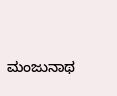ಮಂಜುನಾಥ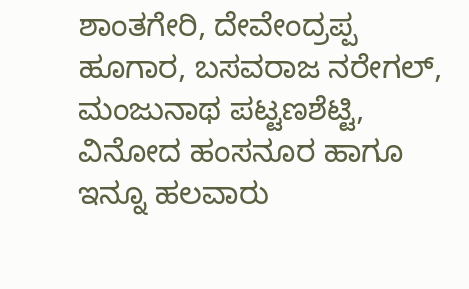ಶಾಂತಗೇರಿ, ದೇವೇಂದ್ರಪ್ಪ ಹೂಗಾರ, ಬಸವರಾಜ ನರೇಗಲ್, ಮಂಜುನಾಥ ಪಟ್ಟಣಶೆಟ್ಟಿ, ವಿನೋದ ಹಂಸನೂರ ಹಾಗೂ ಇನ್ನೂ ಹಲವಾರು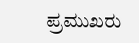ಪ್ರಮುಖರು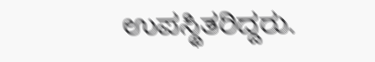ಉಪಸ್ಥಿತರಿದ್ದರು.